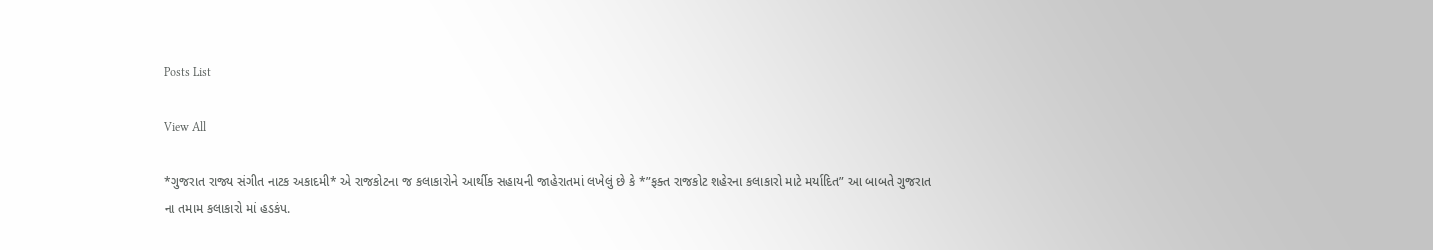Posts List

View All

*ગુજરાત રાજ્ય સંગીત નાટક અકાદમી* એ રાજકોટના જ કલાકારોને આર્થીક સહાયની જાહેરાતમાં લખેલું છે કે *”ફક્ત રાજકોટ શહેરના કલાકારો માટે મર્યાદિત” આ બાબતે ગુજરાત ના તમામ કલાકારો માં હડકંપ.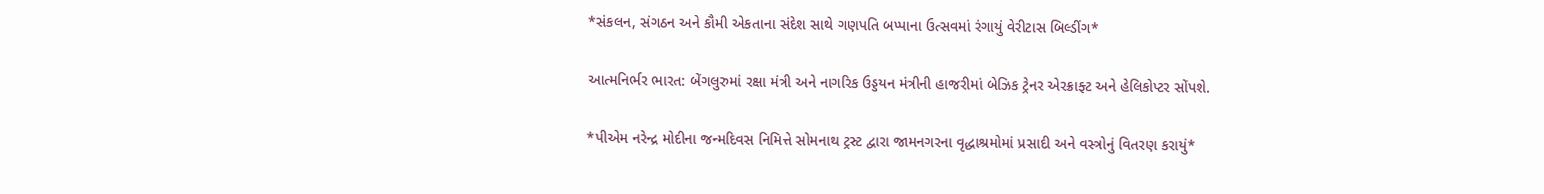*સંકલન, સંગઠન અને કૌમી એકતાના સંદેશ સાથે ગણપતિ બપ્પાના ઉત્સવમાં રંગાયું વેરીટાસ બિલ્ડીંગ*

આત્મનિર્ભર ભારત: બેંગલુરુમાં રક્ષા મંત્રી અને નાગરિક ઉડ્ડયન મંત્રીની હાજરીમાં બેઝિક ટ્રેનર એરક્રાફ્ટ અને હેલિકોપ્ટર સોંપશે.

*પીએમ નરેન્દ્ર મોદીના જન્મદિવસ નિમિત્તે સોમનાથ ટ્રસ્ટ દ્વારા જામનગરના વૃદ્ધાશ્રમોમાં પ્રસાદી અને વસ્ત્રોનું વિતરણ કરાયું*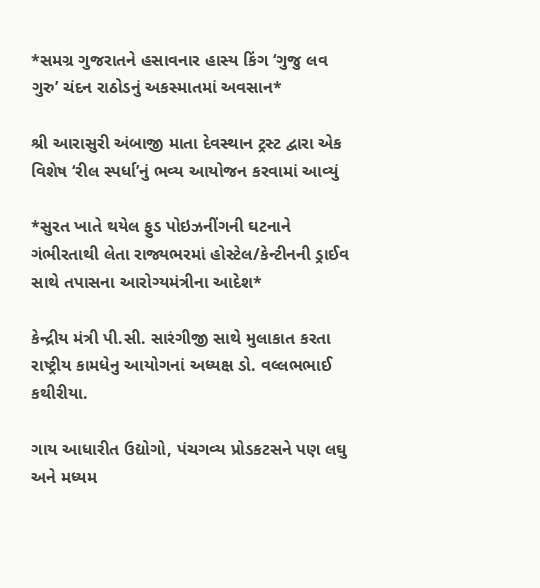*સમગ્ર ગુજરાતને હસાવનાર હાસ્ય કિંગ ‘ગુજુ લવ ગુરુ’ ચંદન રાઠોડનું અકસ્માતમાં અવસાન*

શ્રી આરાસુરી અંબાજી માતા દેવસ્થાન ટ્રસ્ટ દ્વારા એક વિશેષ ‘રીલ સ્પર્ધા’નું ભવ્ય આયોજન કરવામાં આવ્યું

*સુરત ખાતે થયેલ ફુડ પોઇઝનીંગની ઘટનાને ગંભીરતાથી લેતા રાજ્યભરમાં હોસ્ટેલ/કેન્ટીનની ડ્રાઈવ સાથે તપાસના આરોગ્યમંત્રીના આદેશ*

કેન્દ્રીય મંત્રી પી.સી. સારંગીજી સાથે મુલાકાત કરતા રાષ્ટ્રીય કામધેનુ આયોગનાં અધ્યક્ષ ડો. વલ્લભભાઈ કથીરીયા.

ગાય આધારીત ઉદ્યોગો, પંચગવ્ય પ્રોડકટસને પણ લઘુ અને મધ્યમ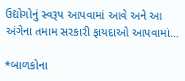ઉદ્યોગોનું સ્વરૂપ આપવામાં આવે અને આ અંગેના તમામ સરકારી ફાયદાઓ આપવામાં…

*બાળકોના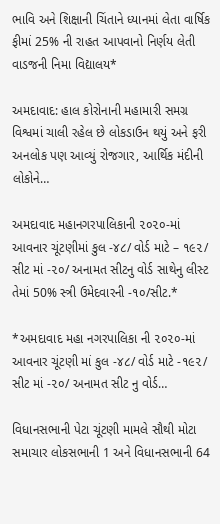ભાવિ અને શિક્ષાની ચિંતાને ધ્યાનમાં લેતા વાર્ષિક ફીમાં 25% ની રાહત આપવાનો નિર્ણય લેતી વાડજની નિમા વિદ્યાલય*

અમદાવાદ: હાલ કોરોનાની મહામારી સમગ્ર વિશ્વમાં ચાલી રહેલ છે લોકડાઉન થયું અને ફરી અનલોક પણ આવ્યું રોજગાર, આર્થિક મંદીની લોકોને…

અમદાવાદ મહાનગરપાલિકાની ૨૦૨૦-માં આવનાર ચૂંટણીમાં કુલ -૪૮/ વોર્ડ માટે – ૧૯૨/ સીટ માં -૨૦/ અનામત સીટનુ વોર્ડ સાથેનુ લીસ્ટ તેમાં 50% સ્ત્રી ઉમેદવારની -૧૦/સીટ.*

*અમદાવાદ મહા નગરપાલિકા ની ૨૦૨૦-માં આવનાર ચૂંટણી માં કુલ -૪૮/ વોર્ડ માટે -૧૯૨/ સીટ માં -૨૦/ અનામત સીટ નુ વોર્ડ…

વિધાનસભાની પેટા ચૂંટણી મામલે સૌથી મોટા સમાચાર લોકસભાની 1 અને વિધાનસભાની 64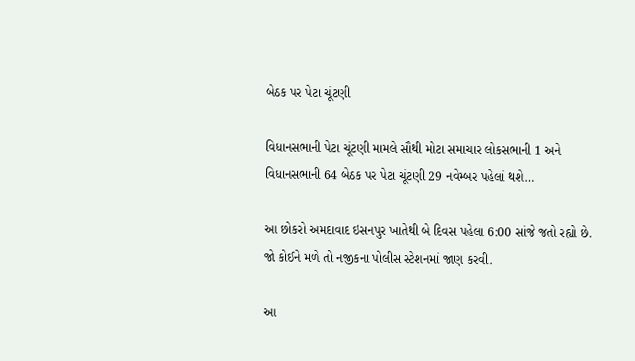બેઠક પર પેટા ચૂંટણી

વિધાનસભાની પેટા ચૂંટણી મામલે સૌથી મોટા સમાચાર લોકસભાની 1 અને વિધાનસભાની 64 બેઠક પર પેટા ચૂંટણી 29 નવેમ્બર પહેલાં થશે…

આ છોકરો અમદાવાદ ઇસનપુર ખાતેથી બે દિવસ પહેલા 6:00 સાંજે જતો રહ્યો છે. જો કોઈને મળે તો નજીકના પોલીસ સ્ટેશનમાં જાણ કરવી.

આ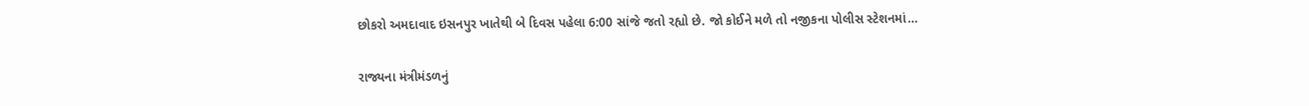છોકરો અમદાવાદ ઇસનપુર ખાતેથી બે દિવસ પહેલા 6:00 સાંજે જતો રહ્યો છે. જો કોઈને મળે તો નજીકના પોલીસ સ્ટેશનમાં…

રાજ્યના મંત્રીમંડળનું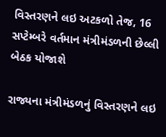વિસ્તરણને લઇ અટકળો તેજ, 16 સપ્ટેમ્બરે વર્તમાન મંત્રીમંડળની છેલ્લી બેઠક યોજાશે

રાજ્યના મંત્રીમંડળનું વિસ્તરણને લઇ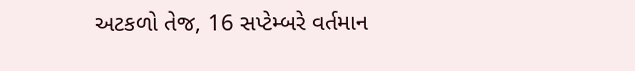અટકળો તેજ, 16 સપ્ટેમ્બરે વર્તમાન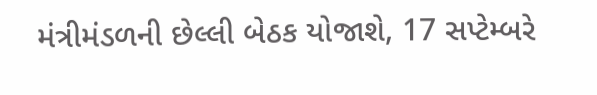મંત્રીમંડળની છેલ્લી બેઠક યોજાશે, 17 સપ્ટેમ્બરે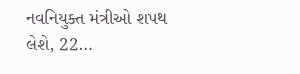નવનિયુક્ત મંત્રીઓ શપથ લેશે, 22…